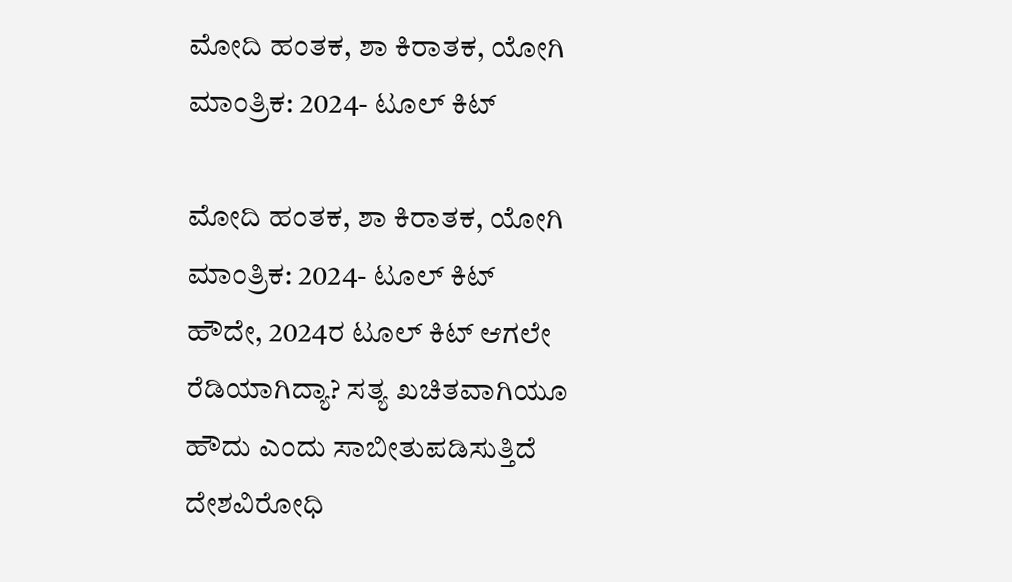ಮೋದಿ ಹಂತಕ, ಶಾ ಕಿರಾತಕ, ಯೋಗಿ ಮಾಂತ್ರಿಕ: 2024- ಟೂಲ್ ಕಿಟ್

ಮೋದಿ ಹಂತಕ, ಶಾ ಕಿರಾತಕ, ಯೋಗಿ ಮಾಂತ್ರಿಕ: 2024- ಟೂಲ್ ಕಿಟ್
ಹೌದೇ, 2024ರ ಟೂಲ್ ಕಿಟ್ ಆಗಲೇ ರೆಡಿಯಾಗಿದ್ಯಾ? ಸತ್ಯ ಖಚಿತವಾಗಿಯೂ ಹೌದು ಎಂದು ಸಾಬೀತುಪಡಿಸುತ್ತಿದೆ ದೇಶವಿರೋಧಿ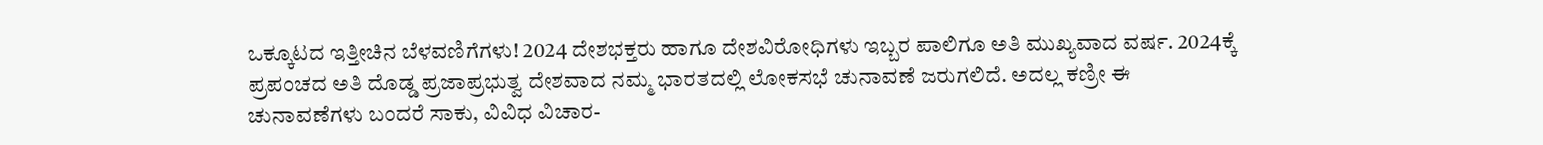ಒಕ್ಕೂಟದ ಇತ್ತೀಚಿನ ಬೆಳವಣಿಗೆಗಳು! 2024 ದೇಶಭಕ್ತರು ಹಾಗೂ ದೇಶವಿರೋಧಿಗಳು ಇಬ್ಬರ ಪಾಲಿಗೂ ಅತಿ ಮುಖ್ಯವಾದ ವರ್ಷ. 2024ಕ್ಕೆ ಪ್ರಪಂಚದ ಅತಿ ದೊಡ್ಡ ಪ್ರಜಾಪ್ರಭುತ್ವ ದೇಶವಾದ ನಮ್ಮ ಭಾರತದಲ್ಲಿ ಲೋಕಸಭೆ ಚುನಾವಣೆ ಜರುಗಲಿದೆ. ಅದಲ್ಲ ಕಣ್ರೀ ಈ ಚುನಾವಣೆಗಳು ಬಂದರೆ ಸಾಕು, ವಿವಿಧ ವಿಚಾರ-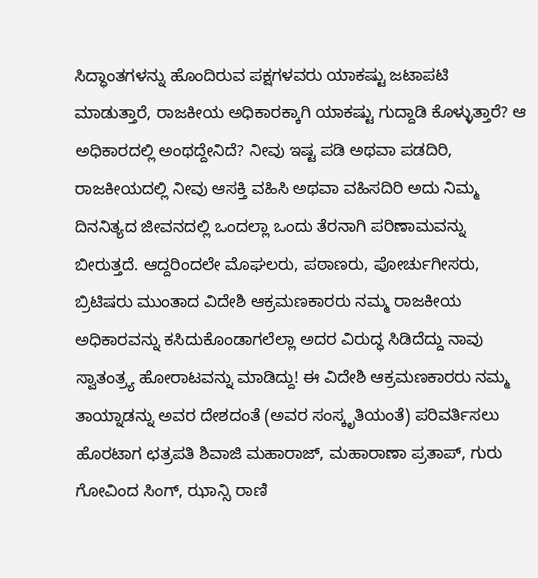ಸಿದ್ಧಾಂತಗಳನ್ನು ಹೊಂದಿರುವ ಪಕ್ಷಗಳವರು ಯಾಕಷ್ಟು ಜಟಾಪಟಿ ಮಾಡುತ್ತಾರೆ, ರಾಜಕೀಯ ಅಧಿಕಾರಕ್ಕಾಗಿ ಯಾಕಷ್ಟು ಗುದ್ದಾಡಿ ಕೊಳ್ಳುತ್ತಾರೆ? ಆ ಅಧಿಕಾರದಲ್ಲಿ ಅಂಥದ್ದೇನಿದೆ? ನೀವು ಇಷ್ಟ ಪಡಿ ಅಥವಾ ಪಡದಿರಿ, ರಾಜಕೀಯದಲ್ಲಿ ನೀವು ಆಸಕ್ತಿ ವಹಿಸಿ ಅಥವಾ ವಹಿಸದಿರಿ ಅದು ನಿಮ್ಮ ದಿನನಿತ್ಯದ ಜೀವನದಲ್ಲಿ ಒಂದಲ್ಲಾ ಒಂದು ತೆರನಾಗಿ ಪರಿಣಾಮವನ್ನು ಬೀರುತ್ತದೆ. ಆದ್ದರಿಂದಲೇ ಮೊಘಲರು, ಪಠಾಣರು, ಪೋರ್ಚುಗೀಸರು, ಬ್ರಿಟಿಷರು ಮುಂತಾದ ವಿದೇಶಿ ಆಕ್ರಮಣಕಾರರು ನಮ್ಮ ರಾಜಕೀಯ ಅಧಿಕಾರವನ್ನು ಕಸಿದುಕೊಂಡಾಗಲೆಲ್ಲಾ ಅದರ ವಿರುದ್ಧ ಸಿಡಿದೆದ್ದು ನಾವು ಸ್ವಾತಂತ್ರ್ಯ ಹೋರಾಟವನ್ನು ಮಾಡಿದ್ದು! ಈ ವಿದೇಶಿ ಆಕ್ರಮಣಕಾರರು ನಮ್ಮ ತಾಯ್ನಾಡನ್ನು ಅವರ ದೇಶದಂತೆ (ಅವರ ಸಂಸ್ಕೃತಿಯಂತೆ) ಪರಿವರ್ತಿಸಲು ಹೊರಟಾಗ ಛತ್ರಪತಿ ಶಿವಾಜಿ ಮಹಾರಾಜ್, ಮಹಾರಾಣಾ ಪ್ರತಾಪ್, ಗುರು ಗೋವಿಂದ ಸಿಂಗ್, ಝಾನ್ಸಿ ರಾಣಿ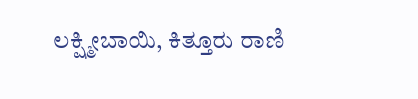ಲಕ್ಷ್ಮೀಬಾಯಿ, ಕಿತ್ತೂರು ರಾಣಿ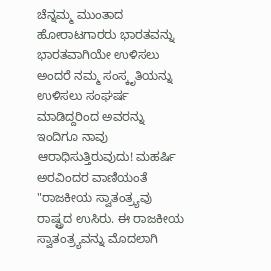ಚೆನ್ನಮ್ಮ ಮುಂತಾದ ಹೋರಾಟಗಾರರು ಭಾರತವನ್ನು ಭಾರತವಾಗಿಯೇ ಉಳಿಸಲು ಅಂದರೆ ನಮ್ಮ ಸಂಸ್ಕೃತಿಯನ್ನು ಉಳಿಸಲು ಸಂಘರ್ಷ ಮಾಡಿದ್ದರಿಂದ ಅವರನ್ನು ಇಂದಿಗೂ ನಾವು ಆರಾಧಿಸುತ್ತಿರುವುದು! ಮಹರ್ಷಿ ಅರವಿಂದರ ವಾಣಿಯಂತೆ "ರಾಜಕೀಯ ಸ್ವಾತಂತ್ರ್ಯವು ರಾಷ್ಟ್ರದ ಉಸಿರು. ಈ ರಾಜಕೀಯ ಸ್ವಾತಂತ್ರ್ಯವನ್ನು ಮೊದಲಾಗಿ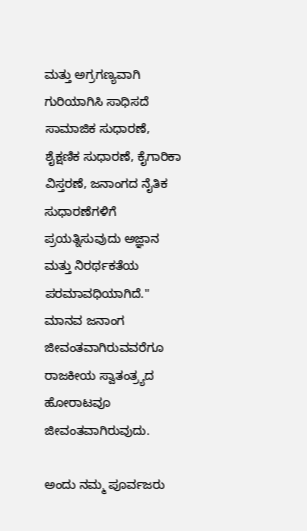ಮತ್ತು ಅಗ್ರಗಣ್ಯವಾಗಿ ಗುರಿಯಾಗಿಸಿ ಸಾಧಿಸದೆ ಸಾಮಾಜಿಕ ಸುಧಾರಣೆ, ಶೈಕ್ಷಣಿಕ ಸುಧಾರಣೆ, ಕೈಗಾರಿಕಾ ವಿಸ್ತರಣೆ, ಜನಾಂಗದ ನೈತಿಕ ಸುಧಾರಣೆಗಳಿಗೆ ಪ್ರಯತ್ನಿಸುವುದು ಅಜ್ಞಾನ ಮತ್ತು ನಿರರ್ಥಕತೆಯ ಪರಮಾವಧಿಯಾಗಿದೆ." ಮಾನವ ಜನಾಂಗ ಜೀವಂತವಾಗಿರುವವರೆಗೂ ರಾಜಕೀಯ ಸ್ವಾತಂತ್ರ್ಯದ ಹೋರಾಟವೂ ಜೀವಂತವಾಗಿರುವುದು.

ಅಂದು ನಮ್ಮ ಪೂರ್ವಜರು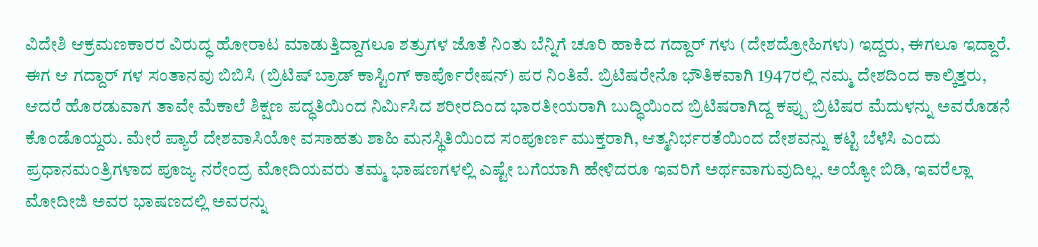ವಿದೇಶಿ ಆಕ್ರಮಣಕಾರರ ವಿರುದ್ಧ ಹೋರಾಟ ಮಾಡುತ್ತಿದ್ದಾಗಲೂ ಶತ್ರುಗಳ ಜೊತೆ ನಿಂತು ಬೆನ್ನಿಗೆ ಚೂರಿ ಹಾಕಿದ ಗದ್ದಾರ್ ಗಳು (ದೇಶದ್ರೋಹಿಗಳು) ಇದ್ದರು, ಈಗಲೂ ಇದ್ದಾರೆ. ಈಗ ಆ ಗದ್ದಾರ್ ಗಳ ಸಂತಾನವು ಬಿಬಿಸಿ (ಬ್ರಿಟಿಷ್ ಬ್ರಾಡ್ ಕಾಸ್ಟಿಂಗ್ ಕಾರ್ಪೊರೇಷನ್) ಪರ ನಿಂತಿವೆ. ಬ್ರಿಟಿಷರೇನೊ ಭೌತಿಕವಾಗಿ 1947ರಲ್ಲಿ ನಮ್ಮ ದೇಶದಿಂದ ಕಾಲ್ಕಿತ್ತರು, ಆದರೆ ಹೊರಡುವಾಗ ತಾವೇ ಮೆಕಾಲೆ ಶಿಕ್ಷಣ ಪದ್ಧತಿಯಿಂದ ನಿರ್ಮಿಸಿದ ಶರೀರದಿಂದ ಭಾರತೀಯರಾಗಿ ಬುದ್ಧಿಯಿಂದ ಬ್ರಿಟಿಷರಾಗಿದ್ದ ಕಪ್ಪು ಬ್ರಿಟಿಷರ ಮೆದುಳನ್ನು ಅವರೊಡನೆ ಕೊಂಡೊಯ್ದರು. ಮೇರೆ ಪ್ಯಾರೆ ದೇಶವಾಸಿಯೋ ವಸಾಹತು ಶಾಹಿ ಮನಸ್ಥಿತಿಯಿಂದ ಸಂಪೂರ್ಣ ಮುಕ್ತರಾಗಿ, ಆತ್ಮನಿರ್ಭರತೆಯಿಂದ ದೇಶವನ್ನು ಕಟ್ಟಿ ಬೆಳೆಸಿ ಎಂದು ಪ್ರಧಾನಮಂತ್ರಿಗಳಾದ ಪೂಜ್ಯ ನರೇಂದ್ರ ಮೋದಿಯವರು ತಮ್ಮ ಭಾಷಣಗಳಲ್ಲಿ ಎಷ್ಟೇ ಬಗೆಯಾಗಿ ಹೇಳಿದರೂ ಇವರಿಗೆ ಅರ್ಥವಾಗುವುದಿಲ್ಲ. ಅಯ್ಯೋ ಬಿಡಿ, ಇವರೆಲ್ಲಾ ಮೋದೀಜಿ ಅವರ ಭಾಷಣದಲ್ಲಿ ಅವರನ್ನು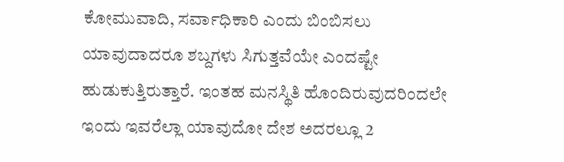ಕೋಮುವಾದಿ, ಸರ್ವಾಧಿಕಾರಿ ಎಂದು ಬಿಂಬಿಸಲು ಯಾವುದಾದರೂ ಶಬ್ದಗಳು ಸಿಗುತ್ತವೆಯೇ ಎಂದಷ್ಟೇ ಹುಡುಕುತ್ತಿರುತ್ತಾರೆ. ಇಂತಹ ಮನಸ್ಥಿತಿ ಹೊಂದಿರುವುದರಿಂದಲೇ ಇಂದು ಇವರೆಲ್ಲಾ ಯಾವುದೋ ದೇಶ ಅದರಲ್ಲೂ 2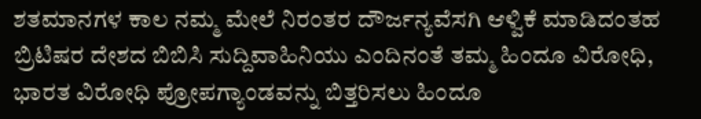ಶತಮಾನಗಳ ಕಾಲ ನಮ್ಮ ಮೇಲೆ ನಿರಂತರ ದೌರ್ಜನ್ಯವೆಸಗಿ ಆಳ್ವಿಕೆ ಮಾಡಿದಂತಹ ಬ್ರಿಟಿಷರ ದೇಶದ ಬಿಬಿಸಿ ಸುದ್ದಿವಾಹಿನಿಯು ಎಂದಿನಂತೆ ತಮ್ಮ ಹಿಂದೂ ವಿರೋಧಿ, ಭಾರತ ವಿರೋಧಿ ಪ್ರೋಪಗ್ಯಾಂಡವನ್ನು ಬಿತ್ತರಿಸಲು ಹಿಂದೂ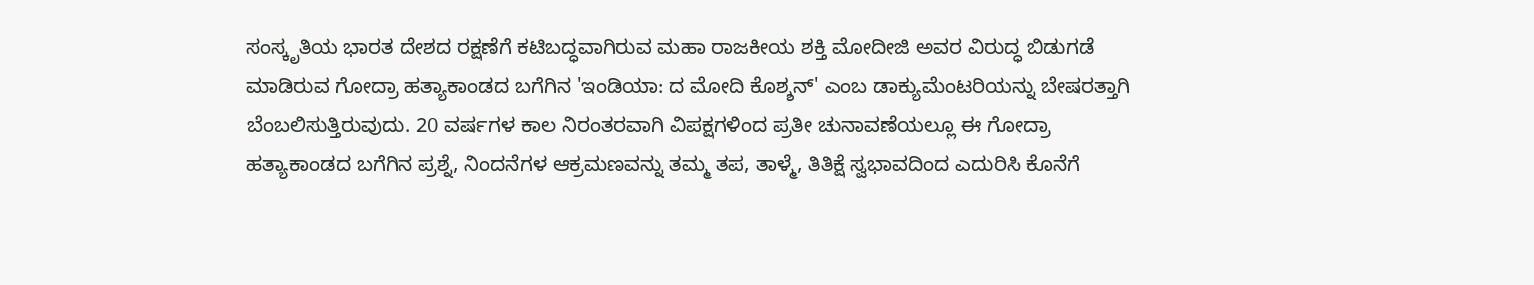ಸಂಸ್ಕೃತಿಯ ಭಾರತ ದೇಶದ ರಕ್ಷಣೆಗೆ ಕಟಿಬದ್ಧವಾಗಿರುವ ಮಹಾ ರಾಜಕೀಯ ಶಕ್ತಿ ಮೋದೀಜಿ ಅವರ ವಿರುದ್ಧ ಬಿಡುಗಡೆ ಮಾಡಿರುವ ಗೋದ್ರಾ ಹತ್ಯಾಕಾಂಡದ ಬಗೆಗಿನ 'ಇಂಡಿಯಾ: ದ ಮೋದಿ ಕೊಶ್ಶನ್' ಎಂಬ ಡಾಕ್ಯುಮೆಂಟರಿಯನ್ನು ಬೇಷರತ್ತಾಗಿ ಬೆಂಬಲಿಸುತ್ತಿರುವುದು. 20 ವರ್ಷಗಳ ಕಾಲ ನಿರಂತರವಾಗಿ ವಿಪಕ್ಷಗಳಿಂದ ಪ್ರತೀ ಚುನಾವಣೆಯಲ್ಲೂ ಈ ಗೋದ್ರಾ ಹತ್ಯಾಕಾಂಡದ ಬಗೆಗಿನ ಪ್ರಶ್ನೆ, ನಿಂದನೆಗಳ ಆಕ್ರಮಣವನ್ನು ತಮ್ಮ ತಪ, ತಾಳ್ಮೆ, ತಿತಿಕ್ಷೆ ಸ್ವಭಾವದಿಂದ ಎದುರಿಸಿ ಕೊನೆಗೆ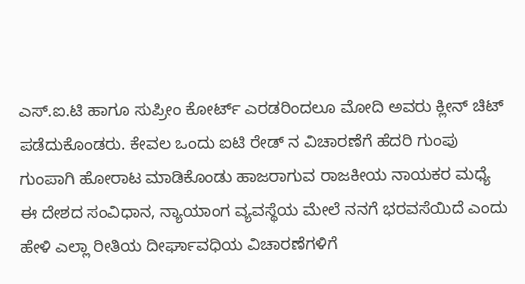ಎಸ್.ಐ.ಟಿ ಹಾಗೂ ಸುಪ್ರೀಂ ಕೋರ್ಟ್ ಎರಡರಿಂದಲೂ ಮೋದಿ ಅವರು ಕ್ಲೀನ್ ಚಿಟ್ ಪಡೆದುಕೊಂಡರು. ಕೇವಲ ಒಂದು ಐಟಿ ರೇಡ್ ನ ವಿಚಾರಣೆಗೆ ಹೆದರಿ ಗುಂಪು ಗುಂಪಾಗಿ ಹೋರಾಟ ಮಾಡಿಕೊಂಡು ಹಾಜರಾಗುವ ರಾಜಕೀಯ ನಾಯಕರ ಮಧ್ಯೆ ಈ ದೇಶದ ಸಂವಿಧಾನ, ನ್ಯಾಯಾಂಗ ವ್ಯವಸ್ಥೆಯ ಮೇಲೆ ನನಗೆ ಭರವಸೆಯಿದೆ ಎಂದು ಹೇಳಿ ಎಲ್ಲಾ ರೀತಿಯ ದೀರ್ಘಾವಧಿಯ ವಿಚಾರಣೆಗಳಿಗೆ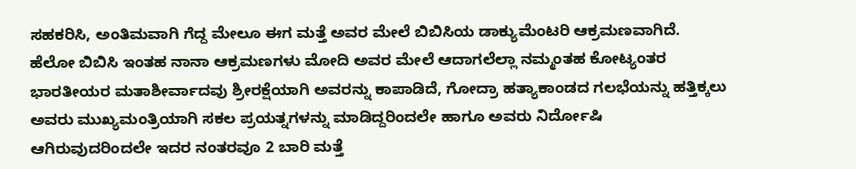ಸಹಕರಿಸಿ, ಅಂತಿಮವಾಗಿ ಗೆದ್ದ ಮೇಲೂ ಈಗ ಮತ್ತೆ ಅವರ ಮೇಲೆ ಬಿಬಿಸಿಯ ಡಾಕ್ಯುಮೆಂಟರಿ ಆಕ್ರಮಣವಾಗಿದೆ. ಹೆಲೋ ಬಿಬಿಸಿ ಇಂತಹ ನಾನಾ ಆಕ್ರಮಣಗಳು ಮೋದಿ ಅವರ ಮೇಲೆ ಆದಾಗಲೆಲ್ಲಾ ನಮ್ಮಂತಹ ಕೋಟ್ಯಂತರ ಭಾರತೀಯರ ಮತಾಶೀರ್ವಾದವು ಶ್ರೀರಕ್ಷೆಯಾಗಿ ಅವರನ್ನು ಕಾಪಾಡಿದೆ, ಗೋದ್ರಾ ಹತ್ಯಾಕಾಂಡದ ಗಲಭೆಯನ್ನು ಹತ್ತಿಕ್ಕಲು ಅವರು ಮುಖ್ಯಮಂತ್ರಿಯಾಗಿ ಸಕಲ ಪ್ರಯತ್ನಗಳನ್ನು ಮಾಡಿದ್ದರಿಂದಲೇ ಹಾಗೂ ಅವರು ನಿರ್ದೋಷಿ ಆಗಿರುವುದರಿಂದಲೇ ಇದರ ನಂತರವೂ 2 ಬಾರಿ ಮತ್ತೆ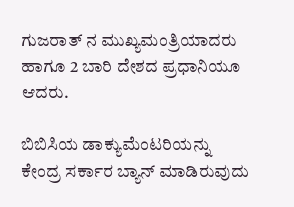ಗುಜರಾತ್ ನ ಮುಖ್ಯಮಂತ್ರಿಯಾದರು ಹಾಗೂ 2 ಬಾರಿ ದೇಶದ ಪ್ರಧಾನಿಯೂ ಆದರು.

ಬಿಬಿಸಿಯ ಡಾಕ್ಯುಮೆಂಟರಿಯನ್ನು ಕೇಂದ್ರ ಸರ್ಕಾರ ಬ್ಯಾನ್ ಮಾಡಿರುವುದು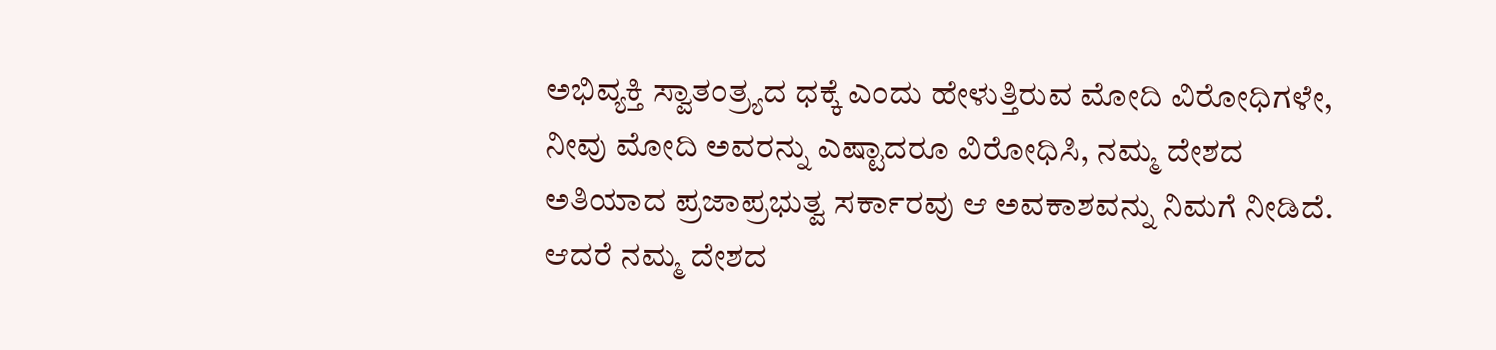ಅಭಿವ್ಯಕ್ತಿ ಸ್ವಾತಂತ್ರ್ಯದ ಧಕ್ಕೆ ಎಂದು ಹೇಳುತ್ತಿರುವ ಮೋದಿ ವಿರೋಧಿಗಳೇ, ನೀವು ಮೋದಿ ಅವರನ್ನು ಎಷ್ಟಾದರೂ ವಿರೋಧಿಸಿ, ನಮ್ಮ ದೇಶದ ಅತಿಯಾದ ಪ್ರಜಾಪ್ರಭುತ್ವ ಸರ್ಕಾರವು ಆ ಅವಕಾಶವನ್ನು ನಿಮಗೆ ನೀಡಿದೆ. ಆದರೆ ನಮ್ಮ ದೇಶದ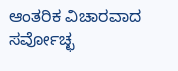ಆಂತರಿಕ ವಿಚಾರವಾದ ಸರ್ವೋಚ್ಛ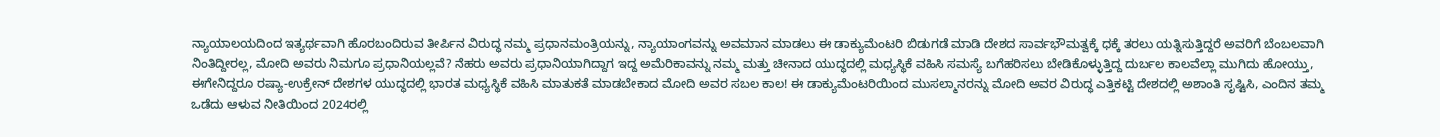ನ್ಯಾಯಾಲಯದಿಂದ ಇತ್ಯರ್ಥವಾಗಿ ಹೊರಬಂದಿರುವ ತೀರ್ಪಿನ ವಿರುದ್ಧ ನಮ್ಮ ಪ್ರಧಾನಮಂತ್ರಿಯನ್ನು, ನ್ಯಾಯಾಂಗವನ್ನು ಅವಮಾನ ಮಾಡಲು ಈ ಡಾಕ್ಯುಮೆಂಟರಿ ಬಿಡುಗಡೆ ಮಾಡಿ ದೇಶದ ಸಾರ್ವಭೌಮತ್ವಕ್ಕೆ ಧಕ್ಕೆ ತರಲು ಯತ್ನಿಸುತ್ತಿದ್ದರೆ ಅವರಿಗೆ ಬೆಂಬಲವಾಗಿ ನಿಂತಿದ್ದೀರಲ್ಲ, ಮೋದಿ ಅವರು ನಿಮಗೂ ಪ್ರಧಾನಿಯಲ್ಲವೆ? ನೆಹರು ಅವರು ಪ್ರಧಾನಿಯಾಗಿದ್ದಾಗ ಇದ್ದ ಅಮೆರಿಕಾವನ್ನು ನಮ್ಮ ಮತ್ತು ಚೀನಾದ ಯುದ್ಧದಲ್ಲಿ ಮಧ್ಯಸ್ಥಿಕೆ ವಹಿಸಿ ಸಮಸ್ಯೆ ಬಗೆಹರಿಸಲು ಬೇಡಿಕೊಳ್ಳುತ್ತಿದ್ದ ದುರ್ಬಲ ಕಾಲವೆಲ್ಲಾ ಮುಗಿದು ಹೋಯ್ತು, ಈಗೇನಿದ್ದರೂ ರಷ್ಯಾ-ಉಕ್ರೇನ್ ದೇಶಗಳ ಯುದ್ಧದಲ್ಲಿ ಭಾರತ ಮಧ್ಯಸ್ಥಿಕೆ ವಹಿಸಿ ಮಾತುಕತೆ ಮಾಡಬೇಕಾದ ಮೋದಿ ಅವರ ಸಬಲ ಕಾಲ! ಈ ಡಾಕ್ಯುಮೆಂಟರಿಯಿಂದ ಮುಸಲ್ಮಾನರನ್ನು ಮೋದಿ ಅವರ ವಿರುದ್ಧ ಎತ್ತಿಕಟ್ಟಿ ದೇಶದಲ್ಲಿ ಅಶಾಂತಿ ಸೃಷ್ಟಿಸಿ, ಎಂದಿನ ತಮ್ಮ ಒಡೆದು ಆಳುವ ನೀತಿಯಿಂದ 2024ರಲ್ಲಿ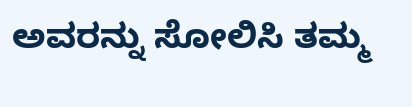ಅವರನ್ನು ಸೋಲಿಸಿ ತಮ್ಮ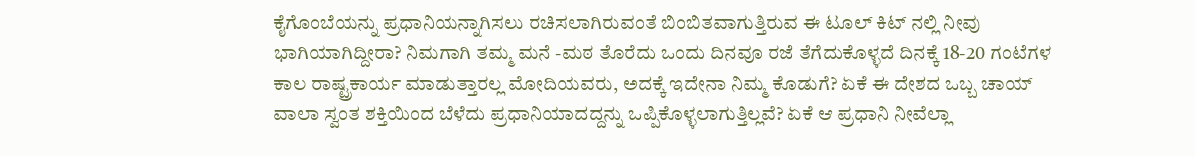ಕೈಗೊಂಬೆಯನ್ನು ಪ್ರಧಾನಿಯನ್ನಾಗಿಸಲು ರಚಿಸಲಾಗಿರುವಂತೆ ಬಿಂಬಿತವಾಗುತ್ತಿರುವ ಈ ಟೂಲ್ ಕಿಟ್ ನಲ್ಲಿ ನೀವು ಭಾಗಿಯಾಗಿದ್ದೀರಾ? ನಿಮಗಾಗಿ ತಮ್ಮ ಮನೆ -ಮಠ ತೊರೆದು ಒಂದು ದಿನವೂ ರಜೆ ತೆಗೆದುಕೊಳ್ಳದೆ ದಿನಕ್ಕೆ 18-20 ಗಂಟೆಗಳ ಕಾಲ ರಾಷ್ಟ್ರಕಾರ್ಯ ಮಾಡುತ್ತಾರಲ್ಲ ಮೋದಿಯವರು, ಅದಕ್ಕೆ ಇದೇನಾ ನಿಮ್ಮ ಕೊಡುಗೆ? ಏಕೆ ಈ ದೇಶದ ಒಬ್ಬ ಚಾಯ್ ವಾಲಾ ಸ್ವಂತ ಶಕ್ತಿಯಿಂದ ಬೆಳೆದು ಪ್ರಧಾನಿಯಾದದ್ದನ್ನು ಒಪ್ಪಿಕೊಳ್ಳಲಾಗುತ್ತಿಲ್ಲವೆ? ಏಕೆ ಆ ಪ್ರಧಾನಿ ನೀವೆಲ್ಲಾ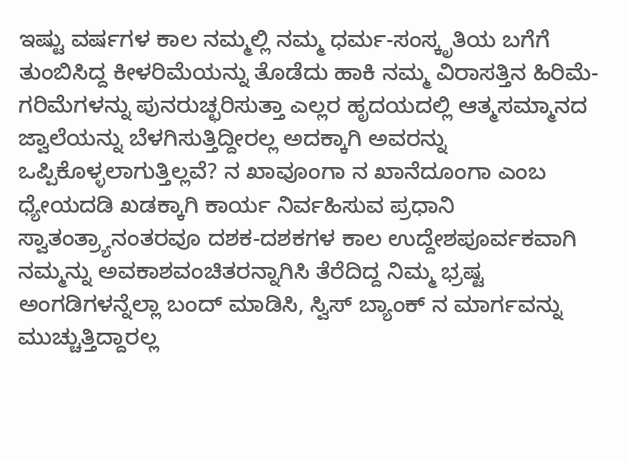ಇಷ್ಟು ವರ್ಷಗಳ ಕಾಲ ನಮ್ಮಲ್ಲಿ ನಮ್ಮ ಧರ್ಮ-ಸಂಸ್ಕೃತಿಯ ಬಗೆಗೆ ತುಂಬಿಸಿದ್ದ ಕೀಳರಿಮೆಯನ್ನು ತೊಡೆದು ಹಾಕಿ ನಮ್ಮ ವಿರಾಸತ್ತಿನ ಹಿರಿಮೆ-ಗರಿಮೆಗಳನ್ನು ಪುನರುಚ್ಛರಿಸುತ್ತಾ ಎಲ್ಲರ ಹೃದಯದಲ್ಲಿ ಆತ್ಮಸಮ್ಮಾನದ ಜ್ವಾಲೆಯನ್ನು ಬೆಳಗಿಸುತ್ತಿದ್ದೀರಲ್ಲ ಅದಕ್ಕಾಗಿ ಅವರನ್ನು ಒಪ್ಪಿಕೊಳ್ಳಲಾಗುತ್ತಿಲ್ಲವೆ? ನ ಖಾವೂಂಗಾ ನ ಖಾನೆದೂಂಗಾ ಎಂಬ ಧ್ಯೇಯದಡಿ ಖಡಕ್ಕಾಗಿ ಕಾರ್ಯ ನಿರ್ವಹಿಸುವ ಪ್ರಧಾನಿ ಸ್ವಾತಂತ್ರ್ಯಾನಂತರವೂ ದಶಕ-ದಶಕಗಳ ಕಾಲ ಉದ್ದೇಶಪೂರ್ವಕವಾಗಿ ನಮ್ಮನ್ನು ಅವಕಾಶವಂಚಿತರನ್ನಾಗಿಸಿ ತೆರೆದಿದ್ದ ನಿಮ್ಮ ಭ್ರಷ್ಟ ಅಂಗಡಿಗಳನ್ನೆಲ್ಲಾ ಬಂದ್ ಮಾಡಿಸಿ, ಸ್ವಿಸ್ ಬ್ಯಾಂಕ್ ನ ಮಾರ್ಗವನ್ನು ಮುಚ್ಚುತ್ತಿದ್ದಾರಲ್ಲ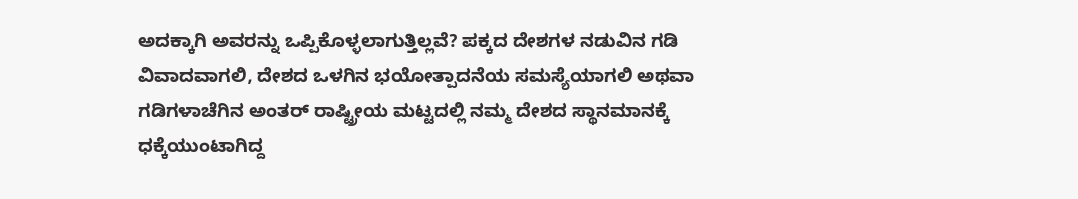ಅದಕ್ಕಾಗಿ ಅವರನ್ನು ಒಪ್ಪಿಕೊಳ್ಳಲಾಗುತ್ತಿಲ್ಲವೆ? ಪಕ್ಕದ ದೇಶಗಳ ನಡುವಿನ ಗಡಿ ವಿವಾದವಾಗಲಿ, ದೇಶದ ಒಳಗಿನ ಭಯೋತ್ಪಾದನೆಯ ಸಮಸ್ಯೆಯಾಗಲಿ ಅಥವಾ ಗಡಿಗಳಾಚೆಗಿನ ಅಂತರ್ ರಾಷ್ಟ್ರೀಯ ಮಟ್ಟದಲ್ಲಿ ನಮ್ಮ ದೇಶದ ಸ್ಥಾನಮಾನಕ್ಕೆ ಧಕ್ಕೆಯುಂಟಾಗಿದ್ದ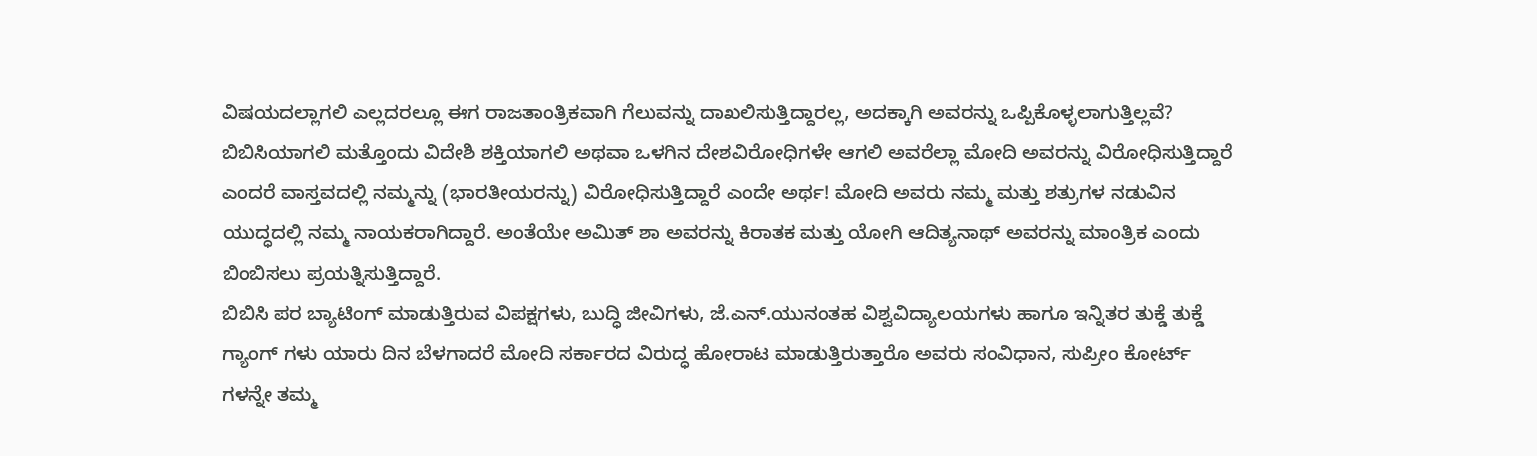ವಿಷಯದಲ್ಲಾಗಲಿ ಎಲ್ಲದರಲ್ಲೂ ಈಗ ರಾಜತಾಂತ್ರಿಕವಾಗಿ ಗೆಲುವನ್ನು ದಾಖಲಿಸುತ್ತಿದ್ದಾರಲ್ಲ, ಅದಕ್ಕಾಗಿ ಅವರನ್ನು ಒಪ್ಪಿಕೊಳ್ಳಲಾಗುತ್ತಿಲ್ಲವೆ? ಬಿಬಿಸಿಯಾಗಲಿ ಮತ್ತೊಂದು ವಿದೇಶಿ ಶಕ್ತಿಯಾಗಲಿ ಅಥವಾ ಒಳಗಿನ ದೇಶವಿರೋಧಿಗಳೇ ಆಗಲಿ ಅವರೆಲ್ಲಾ ಮೋದಿ ಅವರನ್ನು ವಿರೋಧಿಸುತ್ತಿದ್ದಾರೆ ಎಂದರೆ ವಾಸ್ತವದಲ್ಲಿ ನಮ್ಮನ್ನು (ಭಾರತೀಯರನ್ನು) ವಿರೋಧಿಸುತ್ತಿದ್ದಾರೆ ಎಂದೇ ಅರ್ಥ! ಮೋದಿ ಅವರು ನಮ್ಮ ಮತ್ತು ಶತ್ರುಗಳ ನಡುವಿನ ಯುದ್ಧದಲ್ಲಿ ನಮ್ಮ ನಾಯಕರಾಗಿದ್ದಾರೆ. ಅಂತೆಯೇ ಅಮಿತ್ ಶಾ ಅವರನ್ನು ಕಿರಾತಕ ಮತ್ತು ಯೋಗಿ ಆದಿತ್ಯನಾಥ್ ಅವರನ್ನು ಮಾಂತ್ರಿಕ ಎಂದು ಬಿಂಬಿಸಲು ಪ್ರಯತ್ನಿಸುತ್ತಿದ್ದಾರೆ.
ಬಿಬಿಸಿ ಪರ ಬ್ಯಾಟಿಂಗ್ ಮಾಡುತ್ತಿರುವ ವಿಪಕ್ಷಗಳು, ಬುದ್ಧಿ ಜೀವಿಗಳು, ಜೆ.ಎನ್.ಯುನಂತಹ ವಿಶ್ವವಿದ್ಯಾಲಯಗಳು ಹಾಗೂ ಇನ್ನಿತರ ತುಕ್ಡೆ ತುಕ್ಡೆ ಗ್ಯಾಂಗ್ ಗಳು ಯಾರು ದಿನ ಬೆಳಗಾದರೆ ಮೋದಿ ಸರ್ಕಾರದ ವಿರುದ್ಧ ಹೋರಾಟ ಮಾಡುತ್ತಿರುತ್ತಾರೊ ಅವರು ಸಂವಿಧಾನ, ಸುಪ್ರೀಂ ಕೋರ್ಟ್ ಗಳನ್ನೇ ತಮ್ಮ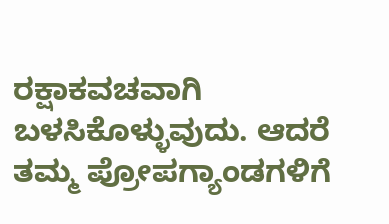ರಕ್ಷಾಕವಚವಾಗಿ ಬಳಸಿಕೊಳ್ಳುವುದು. ಆದರೆ ತಮ್ಮ ಪ್ರೋಪಗ್ಯಾಂಡಗಳಿಗೆ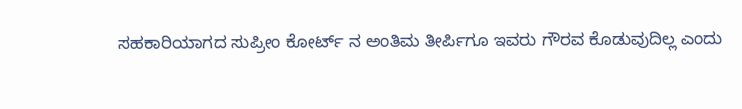ಸಹಕಾರಿಯಾಗದ ಸುಪ್ರೀಂ ಕೋರ್ಟ್ ನ ಅಂತಿಮ ತೀರ್ಪಿಗೂ ಇವರು ಗೌರವ ಕೊಡುವುದಿಲ್ಲ ಎಂದು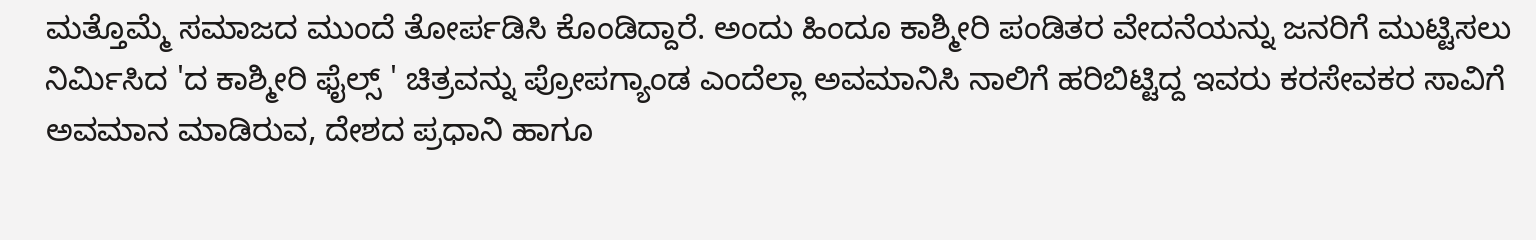ಮತ್ತೊಮ್ಮೆ ಸಮಾಜದ ಮುಂದೆ ತೋರ್ಪಡಿಸಿ ಕೊಂಡಿದ್ದಾರೆ. ಅಂದು ಹಿಂದೂ ಕಾಶ್ಮೀರಿ ಪಂಡಿತರ ವೇದನೆಯನ್ನು ಜನರಿಗೆ ಮುಟ್ಟಿಸಲು ನಿರ್ಮಿಸಿದ 'ದ ಕಾಶ್ಮೀರಿ ಫೈಲ್ಸ್ ' ಚಿತ್ರವನ್ನು ಪ್ರೋಪಗ್ಯಾಂಡ ಎಂದೆಲ್ಲಾ ಅವಮಾನಿಸಿ ನಾಲಿಗೆ ಹರಿಬಿಟ್ಟಿದ್ದ ಇವರು ಕರಸೇವಕರ ಸಾವಿಗೆ ಅವಮಾನ ಮಾಡಿರುವ, ದೇಶದ ಪ್ರಧಾನಿ ಹಾಗೂ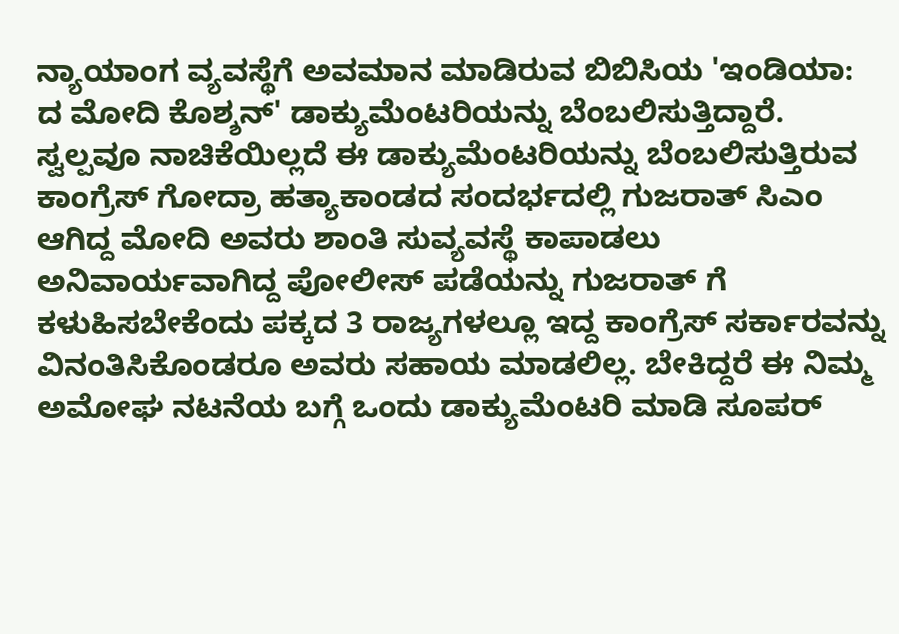ನ್ಯಾಯಾಂಗ ವ್ಯವಸ್ಥೆಗೆ ಅವಮಾನ ಮಾಡಿರುವ ಬಿಬಿಸಿಯ 'ಇಂಡಿಯಾ: ದ ಮೋದಿ ಕೊಶ್ಶನ್' ಡಾಕ್ಯುಮೆಂಟರಿಯನ್ನು ಬೆಂಬಲಿಸುತ್ತಿದ್ದಾರೆ. ಸ್ವಲ್ಪವೂ ನಾಚಿಕೆಯಿಲ್ಲದೆ ಈ ಡಾಕ್ಯುಮೆಂಟರಿಯನ್ನು ಬೆಂಬಲಿಸುತ್ತಿರುವ ಕಾಂಗ್ರೆಸ್ ಗೋದ್ರಾ ಹತ್ಯಾಕಾಂಡದ ಸಂದರ್ಭದಲ್ಲಿ ಗುಜರಾತ್ ಸಿಎಂ ಆಗಿದ್ದ ಮೋದಿ ಅವರು ಶಾಂತಿ ಸುವ್ಯವಸ್ಥೆ ಕಾಪಾಡಲು ಅನಿವಾರ್ಯವಾಗಿದ್ದ ಪೋಲೀಸ್ ಪಡೆಯನ್ನು ಗುಜರಾತ್ ಗೆ ಕಳುಹಿಸಬೇಕೆಂದು ಪಕ್ಕದ 3 ರಾಜ್ಯಗಳಲ್ಲೂ ಇದ್ದ ಕಾಂಗ್ರೆಸ್ ಸರ್ಕಾರವನ್ನು ವಿನಂತಿಸಿಕೊಂಡರೂ ಅವರು ಸಹಾಯ ಮಾಡಲಿಲ್ಲ. ಬೇಕಿದ್ದರೆ ಈ ನಿಮ್ಮ ಅಮೋಘ ನಟನೆಯ ಬಗ್ಗೆ ಒಂದು ಡಾಕ್ಯುಮೆಂಟರಿ ಮಾಡಿ ಸೂಪರ್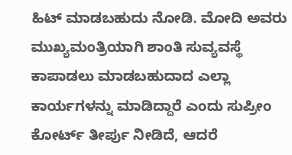ಹಿಟ್ ಮಾಡಬಹುದು ನೋಡಿ. ಮೋದಿ ಅವರು ಮುಖ್ಯಮಂತ್ರಿಯಾಗಿ ಶಾಂತಿ ಸುವ್ಯವಸ್ಥೆ ಕಾಪಾಡಲು ಮಾಡಬಹುದಾದ ಎಲ್ಲಾ ಕಾರ್ಯಗಳನ್ನು ಮಾಡಿದ್ದಾರೆ ಎಂದು ಸುಪ್ರೀಂ ಕೋರ್ಟ್ ತೀರ್ಪು ನೀಡಿದೆ, ಆದರೆ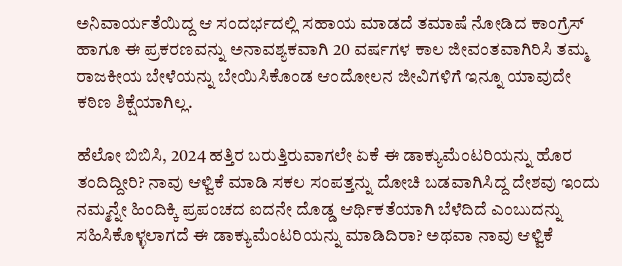ಅನಿವಾರ್ಯತೆಯಿದ್ದ ಆ ಸಂದರ್ಭದಲ್ಲಿ ಸಹಾಯ ಮಾಡದೆ ತಮಾಷೆ ನೋಡಿದ ಕಾಂಗ್ರೆಸ್ ಹಾಗೂ ಈ ಪ್ರಕರಣವನ್ನು ಅನಾವಶ್ಯಕವಾಗಿ 20 ವರ್ಷಗಳ ಕಾಲ ಜೀವಂತವಾಗಿರಿಸಿ ತಮ್ಮ ರಾಜಕೀಯ ಬೇಳೆಯನ್ನು ಬೇಯಿಸಿಕೊಂಡ ಆಂದೋಲನ ಜೀವಿಗಳಿಗೆ ಇನ್ನೂ ಯಾವುದೇ ಕಠಿಣ ಶಿಕ್ಷೆಯಾಗಿಲ್ಲ.

ಹೆಲೋ ಬಿಬಿಸಿ, 2024 ಹತ್ತಿರ ಬರುತ್ತಿರುವಾಗಲೇ ಏಕೆ ಈ ಡಾಕ್ಯುಮೆಂಟರಿಯನ್ನು ಹೊರ ತಂದಿದ್ದೀರಿ? ನಾವು ಆಳ್ವಿಕೆ ಮಾಡಿ ಸಕಲ ಸಂಪತ್ತನ್ನು ದೋಚಿ ಬಡವಾಗಿಸಿದ್ದ ದೇಶವು ಇಂದು ನಮ್ಮನ್ನೇ ಹಿಂದಿಕ್ಕಿ ಪ್ರಪಂಚದ ಐದನೇ ದೊಡ್ಡ ಆರ್ಥಿಕತೆಯಾಗಿ ಬೆಳೆದಿದೆ ಎಂಬುದನ್ನು ಸಹಿಸಿಕೊಳ್ಳಲಾಗದೆ ಈ ಡಾಕ್ಯುಮೆಂಟರಿಯನ್ನು ಮಾಡಿದಿರಾ? ಅಥವಾ ನಾವು ಆಳ್ವಿಕೆ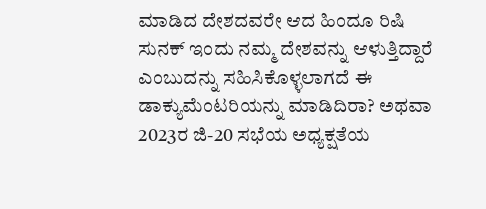ಮಾಡಿದ ದೇಶದವರೇ ಆದ ಹಿಂದೂ ರಿಷಿ ಸುನಕ್ ಇಂದು ನಮ್ಮ ದೇಶವನ್ನು ಆಳುತ್ತಿದ್ದಾರೆ ಎಂಬುದನ್ನು ಸಹಿಸಿಕೊಳ್ಳಲಾಗದೆ ಈ ಡಾಕ್ಯುಮೆಂಟರಿಯನ್ನು ಮಾಡಿದಿರಾ? ಅಥವಾ 2023ರ ಜಿ-20 ಸಭೆಯ ಅಧ್ಯಕ್ಷತೆಯ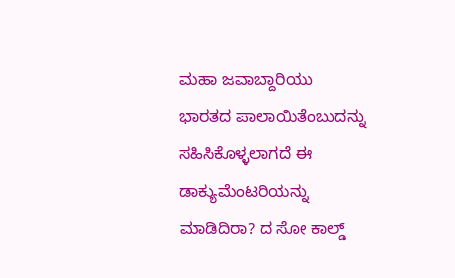ಮಹಾ ಜವಾಬ್ದಾರಿಯು ಭಾರತದ ಪಾಲಾಯಿತೆಂಬುದನ್ನು ಸಹಿಸಿಕೊಳ್ಳಲಾಗದೆ ಈ ಡಾಕ್ಯುಮೆಂಟರಿಯನ್ನು ಮಾಡಿದಿರಾ? ದ ಸೋ ಕಾಲ್ಡ್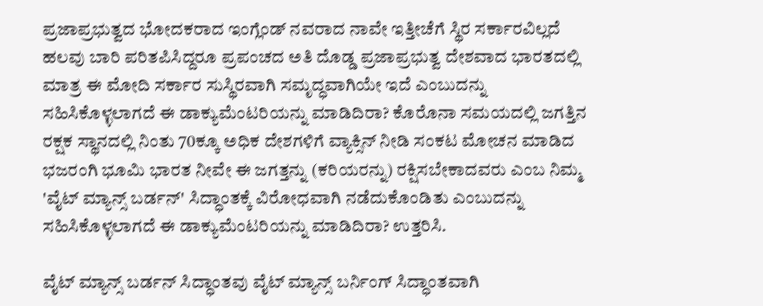ಪ್ರಜಾಪ್ರಭುತ್ವದ ಭೋದಕರಾದ ಇಂಗ್ಲೆಂಡ್ ನವರಾದ ನಾವೇ ಇತ್ತೀಚೆಗೆ ಸ್ಥಿರ ಸರ್ಕಾರವಿಲ್ಲದೆ ಹಲವು ಬಾರಿ ಪರಿತಪಿಸಿದ್ದರೂ ಪ್ರಪಂಚದ ಅತಿ ದೊಡ್ಡ ಪ್ರಜಾಪ್ರಭುತ್ವ ದೇಶವಾದ ಭಾರತದಲ್ಲಿ ಮಾತ್ರ ಈ ಮೋದಿ ಸರ್ಕಾರ ಸುಸ್ಥಿರವಾಗಿ ಸಮೃದ್ಧವಾಗಿಯೇ ಇದೆ ಎಂಬುದನ್ನು ಸಹಿಸಿಕೊಳ್ಳಲಾಗದೆ ಈ ಡಾಕ್ಯುಮೆಂಟರಿಯನ್ನು ಮಾಡಿದಿರಾ? ಕೊರೊನಾ ಸಮಯದಲ್ಲಿ ಜಗತ್ತಿನ ರಕ್ಷಕ ಸ್ಥಾನದಲ್ಲಿ ನಿಂತು 70ಕ್ಕೂ ಅಧಿಕ ದೇಶಗಳಿಗೆ ವ್ಯಾಕ್ಸಿನ್ ನೀಡಿ ಸಂಕಟ ಮೋಚನ ಮಾಡಿದ ಭಜರಂಗಿ ಭೂಮಿ ಭಾರತ ನೀವೇ ಈ ಜಗತ್ತನ್ನು (ಕರಿಯರನ್ನು) ರಕ್ಷಿಸಬೇಕಾದವರು ಎಂಬ ನಿಮ್ಮ 'ವೈಟ್ ಮ್ಯಾನ್ಸ್ ಬರ್ಡನ್' ಸಿದ್ಧಾಂತಕ್ಕೆ ವಿರೋಧವಾಗಿ ನಡೆದುಕೊಂಡಿತು ಎಂಬುದನ್ನು ಸಹಿಸಿಕೊಳ್ಳಲಾಗದೆ ಈ ಡಾಕ್ಯುಮೆಂಟರಿಯನ್ನು ಮಾಡಿದಿರಾ? ಉತ್ತರಿಸಿ.

ವೈಟ್ ಮ್ಯಾನ್ಸ್ ಬರ್ಡನ್ ಸಿದ್ಧಾಂತವು ವೈಟ್ ಮ್ಯಾನ್ಸ್ ಬರ್ನಿಂಗ್ ಸಿದ್ಧಾಂತವಾಗಿ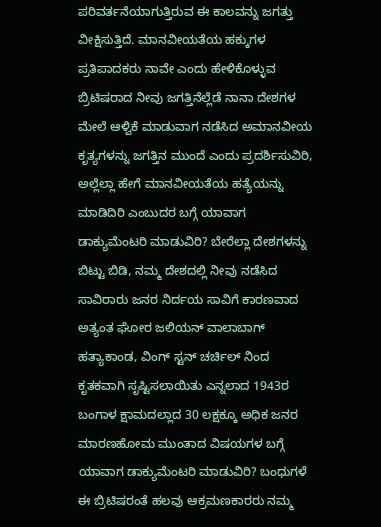ಪರಿವರ್ತನೆಯಾಗುತ್ತಿರುವ ಈ ಕಾಲವನ್ನು ಜಗತ್ತು ವೀಕ್ಷಿಸುತ್ತಿದೆ. ಮಾನವೀಯತೆಯ ಹಕ್ಕುಗಳ ಪ್ರತಿಪಾದಕರು ನಾವೇ ಎಂದು ಹೇಳಿಕೊಳ್ಳುವ ಬ್ರಿಟಿಷರಾದ ನೀವು ಜಗತ್ತಿನೆಲ್ಲೆಡೆ ನಾನಾ ದೇಶಗಳ ಮೇಲೆ ಆಳ್ವಿಕೆ ಮಾಡುವಾಗ ನಡೆಸಿದ ಅಮಾನವೀಯ ಕೃತ್ಯಗಳನ್ನು ಜಗತ್ತಿನ ಮುಂದೆ ಎಂದು ಪ್ರದರ್ಶಿಸುವಿರಿ, ಅಲ್ಲೆಲ್ಲಾ ಹೇಗೆ ಮಾನವೀಯತೆಯ ಹತ್ಯೆಯನ್ನು ಮಾಡಿದಿರಿ ಎಂಬುದರ ಬಗ್ಗೆ ಯಾವಾಗ ಡಾಕ್ಯುಮೆಂಟರಿ ಮಾಡುವಿರಿ? ಬೇರೆಲ್ಲಾ ದೇಶಗಳನ್ನು ಬಿಟ್ಟು ಬಿಡಿ, ನಮ್ಮ ದೇಶದಲ್ಲಿ ನೀವು ನಡೆಸಿದ ಸಾವಿರಾರು ಜನರ ನಿರ್ದಯ ಸಾವಿಗೆ ಕಾರಣವಾದ ಅತ್ಯಂತ ಘೋರ ಜಲಿಯನ್ ವಾಲಾಬಾಗ್ ಹತ್ಯಾಕಾಂಡ, ವಿಂಗ್ ಸ್ಟನ್ ಚರ್ಚಿಲ್ ನಿಂದ ಕೃತಕವಾಗಿ ಸೃಷ್ಟಿಸಲಾಯಿತು ಎನ್ನಲಾದ 1943ರ ಬಂಗಾಳ ಕ್ಷಾಮದಲ್ಲಾದ 30 ಲಕ್ಷಕ್ಕೂ ಅಧಿಕ ಜನರ ಮಾರಣಹೋಮ ಮುಂತಾದ ವಿಷಯಗಳ ಬಗ್ಗೆ ಯಾವಾಗ ಡಾಕ್ಯುಮೆಂಟರಿ ಮಾಡುವಿರಿ? ಬಂಧುಗಳೆ ಈ ಬ್ರಿಟಿಷರಂತೆ ಹಲವು ಆಕ್ರಮಣಕಾರರು ನಮ್ಮ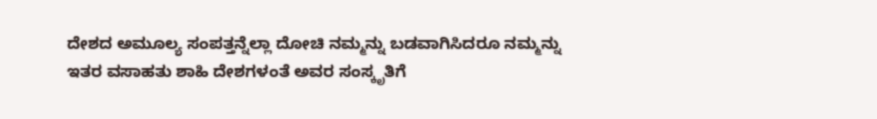ದೇಶದ ಅಮೂಲ್ಯ ಸಂಪತ್ತನ್ನೆಲ್ಲಾ ದೋಚಿ ನಮ್ಮನ್ನು ಬಡವಾಗಿಸಿದರೂ ನಮ್ಮನ್ನು ಇತರ ವಸಾಹತು ಶಾಹಿ ದೇಶಗಳಂತೆ ಅವರ ಸಂಸ್ಕೃತಿಗೆ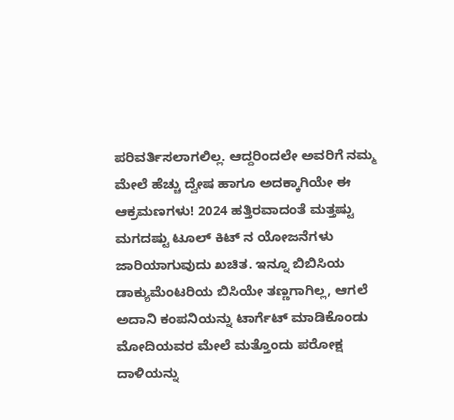ಪರಿವರ್ತಿಸಲಾಗಲಿಲ್ಲ. ಆದ್ದರಿಂದಲೇ ಅವರಿಗೆ ನಮ್ಮ ಮೇಲೆ ಹೆಚ್ಚು ದ್ವೇಷ ಹಾಗೂ ಅದಕ್ಕಾಗಿಯೇ ಈ ಆಕ್ರಮಣಗಳು! 2024 ಹತ್ತಿರವಾದಂತೆ ಮತ್ತಷ್ಟು ಮಗದಷ್ಟು ಟೂಲ್ ಕಿಟ್ ನ ಯೋಜನೆಗಳು ಜಾರಿಯಾಗುವುದು ಖಚಿತ. ಇನ್ನೂ ಬಿಬಿಸಿಯ ಡಾಕ್ಯುಮೆಂಟರಿಯ ಬಿಸಿಯೇ ತಣ್ಣಗಾಗಿಲ್ಲ, ಆಗಲೆ ಅದಾನಿ ಕಂಪನಿಯನ್ನು ಟಾರ್ಗೆಟ್ ಮಾಡಿಕೊಂಡು ಮೋದಿಯವರ ಮೇಲೆ ಮತ್ತೊಂದು ಪರೋಕ್ಷ ದಾಳಿಯನ್ನು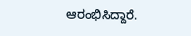ಆರಂಭಿಸಿದ್ದಾರೆ.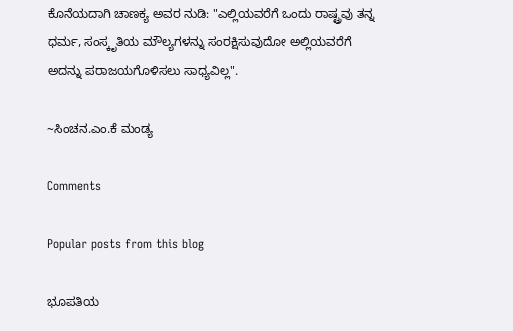ಕೊನೆಯದಾಗಿ ಚಾಣಕ್ಯ ಅವರ ನುಡಿ: "ಎಲ್ಲಿಯವರೆಗೆ ಒಂದು ರಾಷ್ಟ್ರವು ತನ್ನ ಧರ್ಮ, ಸಂಸ್ಕೃತಿಯ ಮೌಲ್ಯಗಳನ್ನು ಸಂರಕ್ಷಿಸುವುದೋ ಅಲ್ಲಿಯವರೆಗೆ ಅದನ್ನು ಪರಾಜಯಗೊಳಿಸಲು ಸಾಧ್ಯವಿಲ್ಲ".

~ಸಿಂಚನ.ಎಂ.ಕೆ ಮಂಡ್ಯ

Comments

Popular posts from this blog

ಭೂಪತಿಯ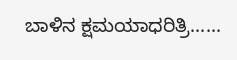ಬಾಳಿನ ಕ್ಷಮಯಾಧರಿತ್ರಿ......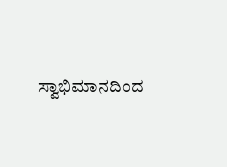ಸ್ವಾಭಿಮಾನದಿಂದ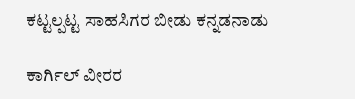ಕಟ್ಟಲ್ಪಟ್ಟ ಸಾಹಸಿಗರ ಬೀಡು ಕನ್ನಡನಾಡು

ಕಾರ್ಗಿಲ್ ವೀರರ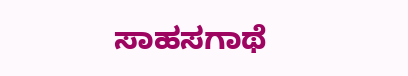ಸಾಹಸಗಾಥೆ